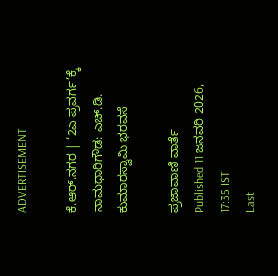ADVERTISEMENT

ಕೆ.ಆರ್.ನಗರ | ‘2ಎ ಪ್ರವರ್ಗ’ಕ್ಕೆ ನಾಮಧಾರಿಗೌಡ: ಎಚ್‌.ಡಿ. ಕುಮಾರಸ್ವಾಮಿ ಭರವಸೆ

ಪ್ರಜಾವಾಣಿ ವಾರ್ತೆ
Published 11 ಜನವರಿ 2026, 17:35 IST
Last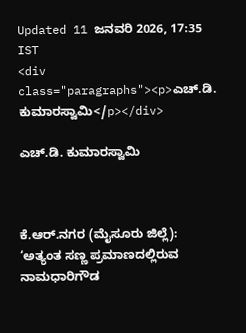Updated 11 ಜನವರಿ 2026, 17:35 IST
<div class="paragraphs"><p>ಎಚ್‌.ಡಿ. ಕುಮಾರಸ್ವಾಮಿ</p></div>

ಎಚ್‌.ಡಿ. ಕುಮಾರಸ್ವಾಮಿ



ಕೆ.ಆರ್.ನಗರ (ಮೈಸೂರು ಜಿಲ್ಲೆ): ‘ಅತ್ಯಂತ ಸಣ್ಣ ಪ್ರಮಾಣದಲ್ಲಿರುವ ನಾಮಧಾರಿಗೌಡ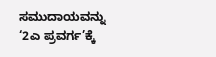ಸಮುದಾಯವನ್ನು ‘2ಎ ಪ್ರವರ್ಗ’ಕ್ಕೆ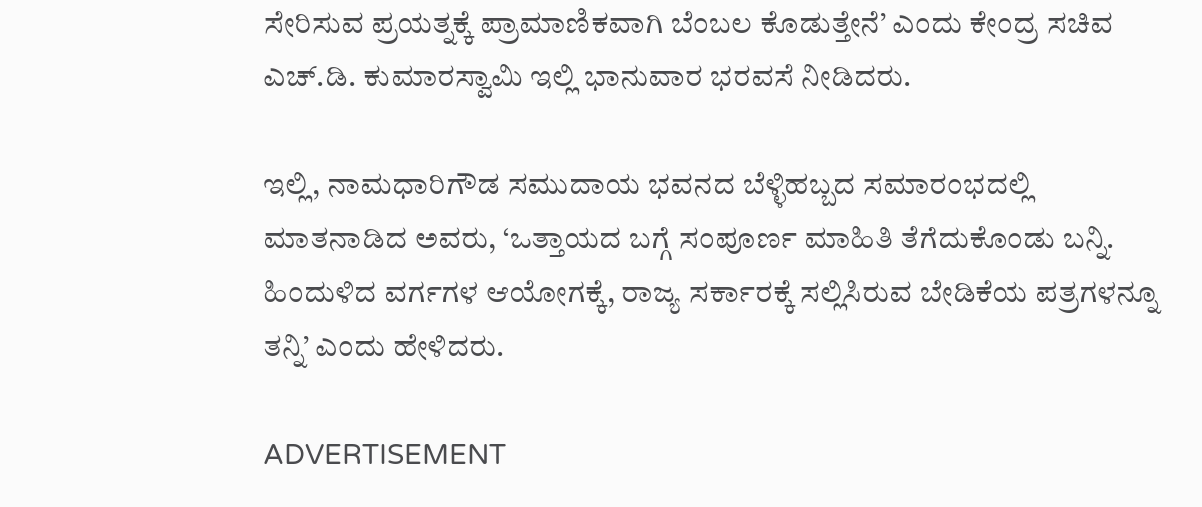ಸೇರಿಸುವ ಪ್ರಯತ್ನಕ್ಕೆ ಪ್ರಾಮಾಣಿಕವಾಗಿ ಬೆಂಬಲ ಕೊಡುತ್ತೇನೆ’ ಎಂದು ಕೇಂದ್ರ ಸಚಿವ ಎಚ್.ಡಿ. ಕುಮಾರಸ್ವಾಮಿ ಇಲ್ಲಿ ಭಾನುವಾರ ಭರವಸೆ ನೀಡಿದರು.

ಇಲ್ಲಿ, ನಾಮಧಾರಿಗೌಡ ಸಮುದಾಯ ಭವನದ ಬೆಳ್ಳಿಹಬ್ಬದ ಸಮಾರಂಭದಲ್ಲಿ ಮಾತನಾಡಿದ ಅವರು, ‘ಒತ್ತಾಯದ ಬಗ್ಗೆ ಸಂಪೂರ್ಣ ಮಾಹಿತಿ ತೆಗೆದುಕೊಂಡು ಬನ್ನಿ. ಹಿಂದುಳಿದ ವರ್ಗಗಳ ಆಯೋಗಕ್ಕೆ, ರಾಜ್ಯ ಸರ್ಕಾರಕ್ಕೆ ಸಲ್ಲಿಸಿರುವ ಬೇಡಿಕೆಯ ಪತ್ರಗಳನ್ನೂ ತನ್ನಿ’ ಎಂದು ಹೇಳಿದರು.

ADVERTISEMENT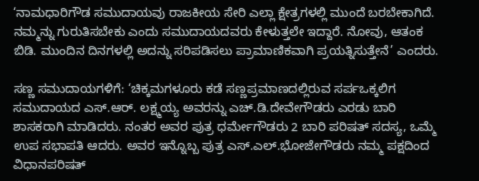‘ನಾಮಧಾರಿಗೌಡ ಸಮುದಾಯವು ರಾಜಕೀಯ ಸೇರಿ ಎಲ್ಲಾ ಕ್ಷೇತ್ರಗಳಲ್ಲಿ ಮುಂದೆ ಬರಬೇಕಾಗಿದೆ. ನಮ್ಮನ್ನು ಗುರುತಿಸಬೇಕು ಎಂದು ಸಮುದಾಯದವರು ಕೇಳುತ್ತಲೇ ಇದ್ದಾರೆ. ನೋವು, ಆತಂಕ ಬಿಡಿ. ಮುಂದಿನ ದಿನಗಳಲ್ಲಿ ಅದನ್ನು ಸರಿಪಡಿಸಲು ಪ್ರಾಮಾಣಿಕವಾಗಿ ಪ್ರಯತ್ನಿಸುತ್ತೇನೆ’ ಎಂದರು.

ಸಣ್ಣ ಸಮುದಾಯಗಳಿಗೆ: ‘ಚಿಕ್ಕಮಗಳೂರು ಕಡೆ ಸಣ್ಣಪ್ರಮಾಣದಲ್ಲಿರುವ ಸರ್ಪಒಕ್ಕಲಿಗ ಸಮುದಾಯದ ಎಸ್.ಆರ್. ಲಕ್ಷ್ಮಯ್ಯ ಅವರನ್ನು ಎಚ್‌.ಡಿ.ದೇವೇಗೌಡರು ಎರಡು ಬಾರಿ ಶಾಸಕರಾಗಿ ಮಾಡಿದರು. ನಂತರ ಅವರ ಪುತ್ರ ಧರ್ಮೇಗೌಡರು 2 ಬಾರಿ ಪರಿಷತ್ ಸದಸ್ಯ, ಒಮ್ಮೆ ಉಪ ಸಭಾಪತಿ ಆದರು. ಅವರ ಇನ್ನೊಬ್ಬ ಪುತ್ರ ಎಸ್.ಎಲ್.ಭೋಜೇಗೌಡರು ನಮ್ಮ ಪಕ್ಷದಿಂದ ವಿಧಾನಪರಿಷತ್‌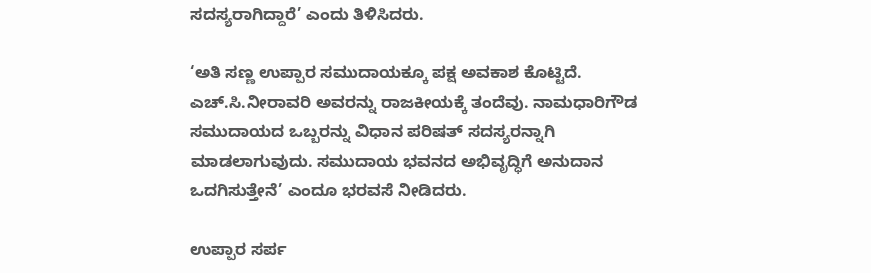ಸದಸ್ಯರಾಗಿದ್ದಾರೆ’ ಎಂದು ತಿಳಿಸಿದರು.

‘ಅತಿ ಸಣ್ಣ ಉಪ್ಪಾರ ಸಮುದಾಯಕ್ಕೂ ಪಕ್ಷ ಅವಕಾಶ ಕೊಟ್ಟಿದೆ. ಎಚ್.ಸಿ.ನೀರಾವರಿ ಅವರನ್ನು ರಾಜಕೀಯಕ್ಕೆ ತಂದೆವು. ನಾಮಧಾರಿಗೌಡ ಸಮುದಾಯದ ಒಬ್ಬರನ್ನು ವಿಧಾನ ಪರಿಷತ್ ಸದಸ್ಯರನ್ನಾಗಿ ಮಾಡಲಾಗುವುದು. ಸಮುದಾಯ ಭವನದ ಅಭಿವೃದ್ಧಿಗೆ ಅನುದಾನ ಒದಗಿಸುತ್ತೇನೆ’ ಎಂದೂ ಭರವಸೆ ನೀಡಿದರು.

ಉಪ್ಪಾರ ಸರ್ಪ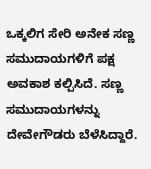ಒಕ್ಕಲಿಗ ಸೇರಿ ಅನೇಕ ಸಣ್ಣ ಸಮುದಾಯಗಳಿಗೆ ಪಕ್ಷ ಅವಕಾಶ ಕಲ್ಪಿಸಿದೆ. ಸಣ್ಣ ಸಮುದಾಯಗಳನ್ನು ದೇವೇಗೌಡರು ಬೆಳೆಸಿದ್ದಾರೆ.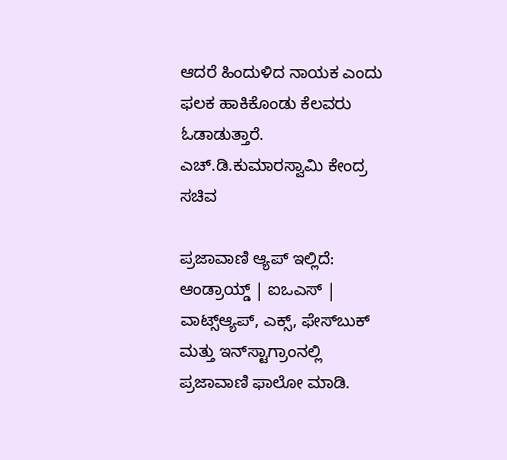ಆದರೆ ಹಿಂದುಳಿದ ನಾಯಕ ಎಂದು ಫಲಕ ಹಾಕಿಕೊಂಡು ಕೆಲವರು ಓಡಾಡುತ್ತಾರೆ.
ಎಚ್‌.ಡಿ.ಕುಮಾರಸ್ವಾಮಿ ಕೇಂದ್ರ ಸಚಿವ

ಪ್ರಜಾವಾಣಿ ಆ್ಯಪ್ ಇಲ್ಲಿದೆ: ಆಂಡ್ರಾಯ್ಡ್ | ಐಒಎಸ್ | ವಾಟ್ಸ್ಆ್ಯಪ್, ಎಕ್ಸ್, ಫೇಸ್‌ಬುಕ್ ಮತ್ತು ಇನ್‌ಸ್ಟಾಗ್ರಾಂನಲ್ಲಿ ಪ್ರಜಾವಾಣಿ ಫಾಲೋ ಮಾಡಿ.